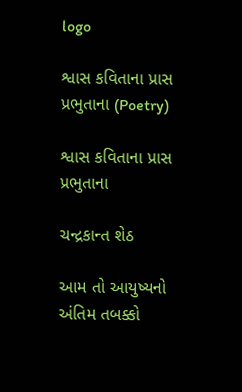logo

શ્વાસ કવિતાના પ્રાસ પ્રભુતાના (Poetry)

શ્વાસ કવિતાના પ્રાસ પ્રભુતાના

ચન્દ્રકાન્ત શેઠ

આમ તો આયુષ્યનો અંતિમ તબક્કો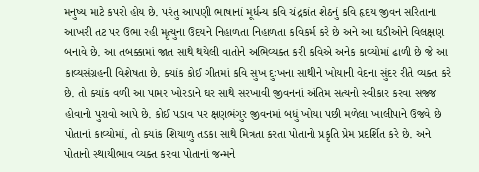મનુષ્ય માટે કપરો હોય છે. પરંતુ આપણી ભાષાનાં મૂર્ધન્ય કવિ ચંદ્રકાંત શેઠનું કવિ હૃદય જીવન સરિતાના આખરી તટ પર ઉભા રહી મૃત્યુના ઉદયને નિહાળતા નિહાળતા કવિકર્મ કરે છે અને આ ઘડીઓને વિલક્ષણ બનાવે છે. આ તબક્કામાં જાત સાથે થયેલી વાતોને અભિવ્યક્ત કરી કવિએ અનેક કાવ્યોમાં ઢાળી છે જે આ કાવ્યસંગ્રહની વિશેષતા છે. ક્યાંક કોઈ ગીતમાં કવિ સુખ દુઃખના સાથીને ખોયાની વેદના સુંદર રીતે વ્યક્ત કરે છે. તો ક્યાંક વળી આ પામર ખોરડાને ઘર સાથે સરખાવી જીવનનાં અંતિમ સત્યનો સ્વીકાર કરવા સજ્જ હોવાનો પુરાવો આપે છે. કોઈ પડાવ પર ક્ષણભંગુર જીવનમાં બધું ખોયા પછી મળેલા ખાલીપાને ઉજવે છે પોતાનાં કાવ્યોમાં, તો ક્યાંક શિયાળુ તડકા સાથે મિત્રતા કરતા પોતાનો પ્રકૃતિ પ્રેમ પ્રદર્શિત કરે છે. અને પોતાનો સ્થાયીભાવ વ્યક્ત કરવા પોતાનાં જન્મને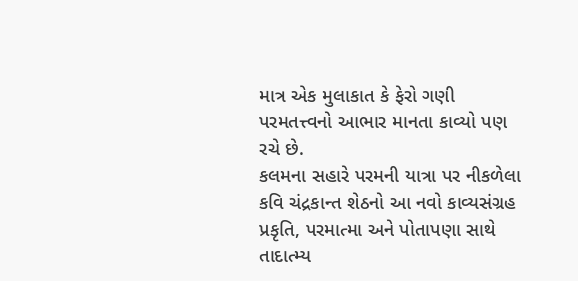માત્ર એક મુલાકાત કે ફેરો ગણી પરમતત્ત્વનો આભાર માનતા કાવ્યો પણ રચે છે.
કલમના સહારે પરમની યાત્રા પર નીકળેલા કવિ ચંદ્રકાન્ત શેઠનો આ નવો કાવ્યસંગ્રહ પ્રકૃતિ, પરમાત્મા અને પોતાપણા સાથે તાદાત્મ્ય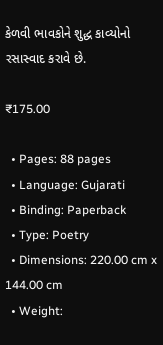કેળવી ભાવકોને શુદ્ધ કાવ્યોનો રસાસ્વાદ કરાવે છે.

₹175.00

  • Pages: 88 pages
  • Language: Gujarati
  • Binding: Paperback
  • Type: Poetry
  • Dimensions: 220.00 cm x 144.00 cm
  • Weight: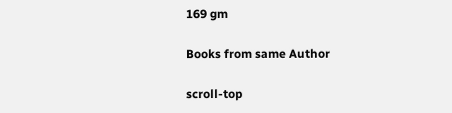169 gm

Books from same Author

scroll-top